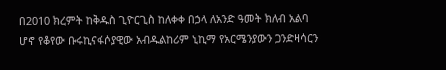በ2010 ክረምት ከቅዱስ ጊዮርጊስ ከለቀቀ በኃላ ለአንድ ዓመት ክለብ አልባ ሆኖ የቆየው ቡሩኪናፋሶያዊው አብዱልከሪም ኒኪማ የአርሜንያውን ጋንድዛሳርን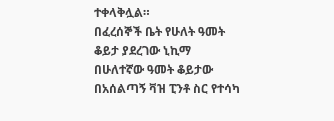ተቀላቅሏል።
በፈረሰኞች ቤት የሁለት ዓመት ቆይታ ያደረገው ኒኪማ በሁለተኛው ዓመት ቆይታው በአሰልጣኝ ቫዝ ፒንቶ ስር የተሳካ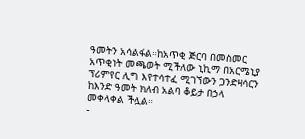ዓመትን አሳልፋል።ከአጥቂ ጅርባ በመስመር አጥቂነት መጫወት ሚችለው ኒኪማ በአርሜኒያ ፕሪምየር ሊግ እየተሳተፈ ሚገኘውን ጋንድዛሳርን ከእንድ ዓመት ክለብ አልባ ቆይታ በኃላ መቀላቀል ችሏል።
-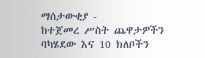ማሰታውቂያ -
ከተጀመረ ሥስት ጨዋታዎችን ባካሄደው እና 10 ክለቦችን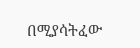በሚያሳትፈው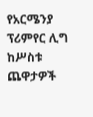የአርሜንያ ፕሪምየር ሊግ
ከሥስቱ ጨዋታዎች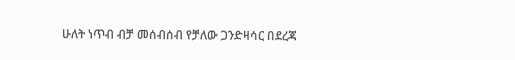ሁለት ነጥብ ብቻ መሰብሰብ የቻለው ጋንድዛሳር በደረጃ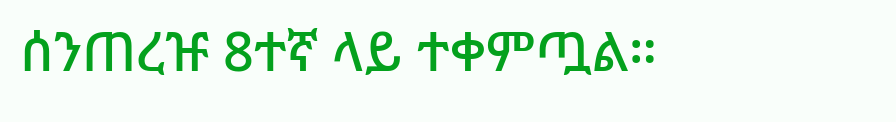ሰንጠረዡ 8ተኛ ላይ ተቀምጧል።